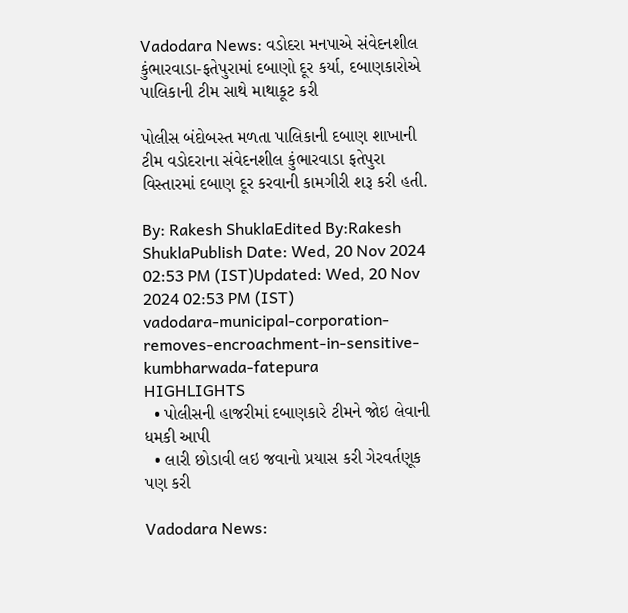Vadodara News: વડોદરા મનપાએ સંવેદનશીલ કુંભારવાડા-ફતેપુરામાં દબાણો દૂર કર્યા, દબાણકારોએ પાલિકાની ટીમ સાથે માથાકૂટ કરી

પોલીસ બંદોબસ્ત મળતા પાલિકાની દબાણ શાખાની ટીમ વડોદરાના સંવેદનશીલ કુંભારવાડા ફતેપુરા વિસ્તારમાં દબાણ દૂર કરવાની કામગીરી શરૂ કરી હતી.

By: Rakesh ShuklaEdited By:Rakesh ShuklaPublish Date: Wed, 20 Nov 2024 02:53 PM (IST)Updated: Wed, 20 Nov 2024 02:53 PM (IST)
vadodara-municipal-corporation-removes-encroachment-in-sensitive-kumbharwada-fatepura
HIGHLIGHTS
  • પોલીસની હાજરીમાં દબાણકારે ટીમને જોઇ લેવાની ધમકી આપી
  • લારી છોડાવી લઇ જવાનો પ્રયાસ કરી ગેરવર્તણૂક પણ કરી

Vadodara News: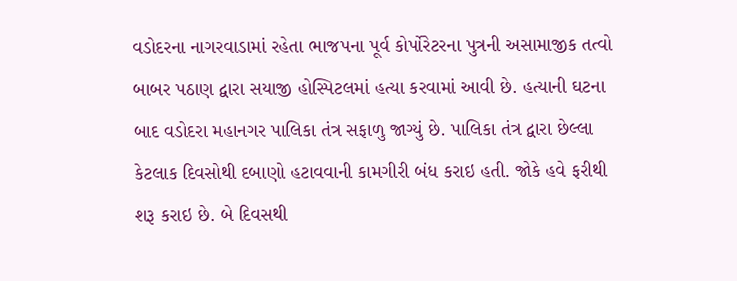વડોદરના નાગરવાડામાં રહેતા ભાજપના પૂર્વ કોર્પોરેટરના પુત્રની અસામાજીક તત્વો બાબર પઠાણ દ્વારા સયાજી હોસ્પિટલમાં હત્યા કરવામાં આવી છે. હત્યાની ઘટના બાદ વડોદરા મહાનગર પાલિકા તંત્ર સફાળુ જાગ્યું છે. પાલિકા તંત્ર દ્વારા છેલ્લા કેટલાક દિવસોથી દબાણો હટાવવાની કામગીરી બંધ કરાઇ હતી. જોકે હવે ફરીથી શરૂ કરાઇ છે. બે દિવસથી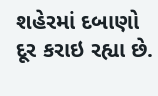શહેરમાં દબાણો દૂર કરાઇ રહ્યા છે.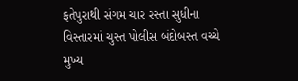ફતેપુરાથી સંગમ ચાર રસ્તા સુધીના વિસ્તારમાં ચુસ્ત પોલીસ બંદોબસ્ત વચ્ચે મુખ્ય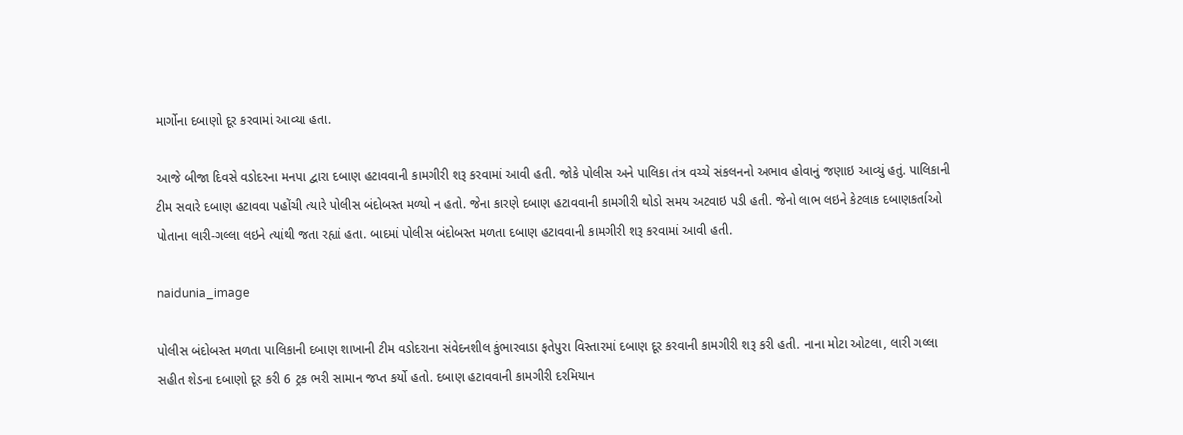માર્ગોના દબાણો દૂર કરવામાં આવ્યા હતા.

આજે બીજા દિવસે વડોદરના મનપા દ્વારા દબાણ હટાવવાની કામગીરી શરૂ કરવામાં આવી હતી. જોકે પોલીસ અને પાલિકા તંત્ર વચ્ચે સંકલનનો અભાવ હોવાનું જણાઇ આવ્યું હતું. પાલિકાની ટીમ સવારે દબાણ હટાવવા પહોંચી ત્યારે પોલીસ બંદોબસ્ત મળ્યો ન હતો. જેના કારણે દબાણ હટાવવાની કામગીરી થોડો સમય અટવાઇ પડી હતી. જેનો લાભ લઇને કેટલાક દબાણકર્તાઓ પોતાના લારી-ગલ્લા લઇને ત્યાંથી જતા રહ્યાં હતા. બાદમાં પોલીસ બંદોબસ્ત મળતા દબાણ હટાવવાની કામગીરી શરૂ કરવામાં આવી હતી.

naidunia_image

પોલીસ બંદોબસ્ત મળતા પાલિકાની દબાણ શાખાની ટીમ વડોદરાના સંવેદનશીલ કુંભારવાડા ફતેપુરા વિસ્તારમાં દબાણ દૂર કરવાની કામગીરી શરૂ કરી હતી. નાના મોટા ઓટલા, લારી ગલ્લા સહીત શેડના દબાણો દૂર કરી 6 ટ્રક ભરી સામાન જપ્ત કર્યો હતો. દબાણ હટાવવાની કામગીરી દરમિયાન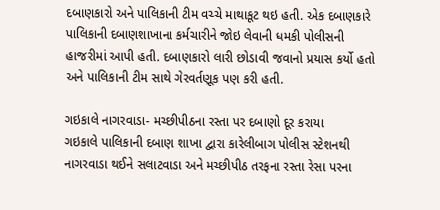દબાણકારો અને પાલિકાની ટીમ વચ્ચે માથાકૂટ થઇ હતી. એક દબાણકારે પાલિકાની દબાણશાખાના કર્મચારીને જોઇ લેવાની ધમકી પોલીસની હાજરીમાં આપી હતી. દબાણકારો લારી છોડાવી જવાનો પ્રયાસ કર્યો હતો અને પાલિકાની ટીમ સાથે ગેરવર્તણૂક પણ કરી હતી.

ગઇકાલે નાગરવાડા- મચ્છીપીઠના રસ્તા પર દબાણો દૂર કરાયા
ગઇકાલે પાલિકાની દબાણ શાખા દ્વારા કારેલીબાગ પોલીસ સ્ટેશનથી નાગરવાડા થઈને સલાટવાડા અને મચ્છીપીઠ તરફના રસ્તા રેસા પરના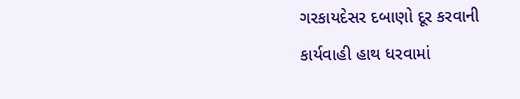ગરકાયદેસર દબાણો દૂર કરવાની કાર્યવાહી હાથ ધરવામાં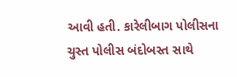આવી હતી. કારેલીબાગ પોલીસના ચુસ્ત પોલીસ બંદોબસ્ત સાથે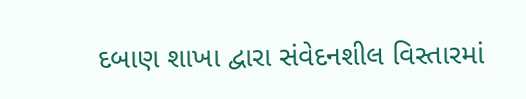દબાણ શાખા દ્વારા સંવેદનશીલ વિસ્તારમાં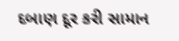દબાણ દૂર કરી સામાન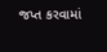જપ્ત કરવામાં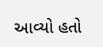આવ્યો હતો